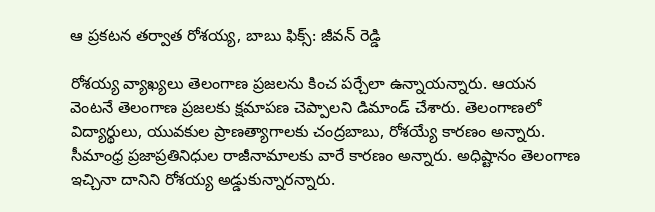ఆ ప్రకటన తర్వాత రోశయ్య, బాబు ఫిక్స్: జీవన్ రెడ్డి

రోశయ్య వ్యాఖ్యలు తెలంగాణ ప్రజలను కించ పర్చేలా ఉన్నాయన్నారు. ఆయన వెంటనే తెలంగాణ ప్రజలకు క్షమాపణ చెప్పాలని డిమాండ్ చేశారు. తెలంగాణలో విద్యార్థులు, యువకుల ప్రాణత్యాగాలకు చంద్రబాబు, రోశయ్యే కారణం అన్నారు. సీమాంధ్ర ప్రజాప్రతినిధుల రాజీనామాలకు వారే కారణం అన్నారు. అధిష్టానం తెలంగాణ ఇచ్చినా దానిని రోశయ్య అడ్డుకున్నారన్నారు.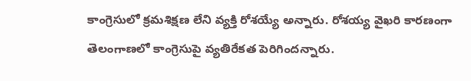కాంగ్రెసులో క్రమశిక్షణ లేని వ్యక్తి రోశయ్యే అన్నారు. రోశయ్య వైఖరి కారణంగా తెలంగాణలో కాంగ్రెసుపై వ్యతిరేకత పెరిగిందన్నారు.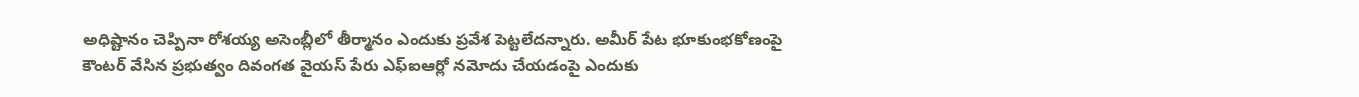అధిష్టానం చెప్పినా రోశయ్య అసెంబ్లీలో తీర్మానం ఎందుకు ప్రవేశ పెట్టలేదన్నారు. అమీర్ పేట భూకుంభకోణంపై కౌంటర్ వేసిన ప్రభుత్వం దివంగత వైయస్ పేరు ఎఫ్ఐఆర్లో నమోదు చేయడంపై ఎందుకు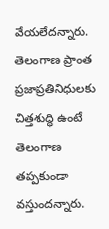వేయలేదన్నారు. తెలంగాణ ప్రాంత ప్రజాప్రతినిధులకు చిత్తశుద్ధి ఉంటే తెలంగాణ తప్పకుండా వస్తుందన్నారు.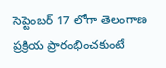సెప్టెంబర్ 17 లోగా తెలంగాణ ప్రక్రియ ప్రారంభించకుంటే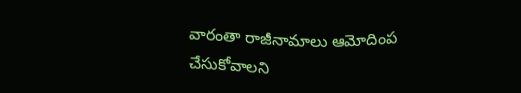వారంతా రాజీనామాలు ఆమోదింప చేసుకోవాలని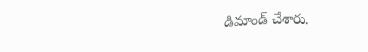డిమాండ్ చేశారు.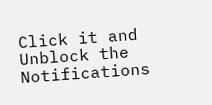Click it and Unblock the Notifications